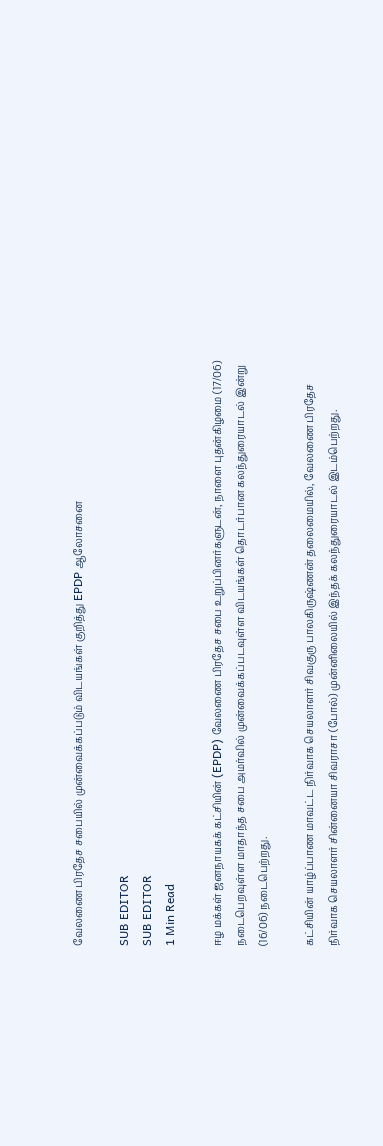வேலணை பிரதேச சபையில் முன்வைக்கப்படும் விடயங்கள் குறித்து EPDP ஆலோசனை

SUB EDITOR
SUB EDITOR
1 Min Read

ஈழ மக்கள் ஜனநாயகக் கட்சியின் (EPDP) வேலணை பிரதேச சபை உறுப்பினர்களுடன், நாளை புதன்கிழமை (17/06) நடைபெறவுள்ள மாதாந்த சபை அமர்வில் முன்வைக்கப்படவுள்ள விடயங்கள் தொடர்பான கலந்துரையாடல் இன்று (16/06) நடைபெற்றது.

கட்சியின் யாழ்ப்பாண மாவட்ட நிர்வாக செயலாளர் சிவகுரு பாலகிருஷ்ணன் தலைமையில், வேலணை பிரதேச நிர்வாக செயலாளர் சின்னையா சிவராசா (போல்) முன்னிலையில் இந்தக் கலந்துரையாடல் இடம்பெற்றது.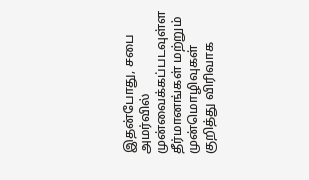இதன்போது, சபை அமர்வில் முன்வைக்கப்படவுள்ள தீர்மானங்கள் மற்றும் முன்மொழிவுகள் குறித்து விரிவாக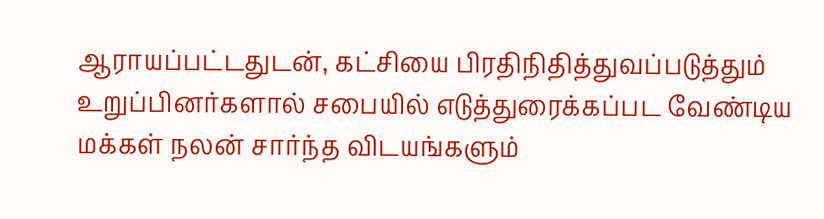ஆராயப்பட்டதுடன், கட்சியை பிரதிநிதித்துவப்படுத்தும் உறுப்பினர்களால் சபையில் எடுத்துரைக்கப்பட வேண்டிய மக்கள் நலன் சார்ந்த விடயங்களும்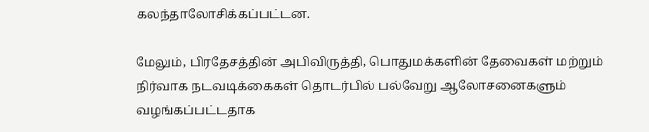கலந்தாலோசிக்கப்பட்டன.

மேலும், பிரதேசத்தின் அபிவிருத்தி, பொதுமக்களின் தேவைகள் மற்றும் நிர்வாக நடவடிக்கைகள் தொடர்பில் பல்வேறு ஆலோசனைகளும் வழங்கப்பட்டதாக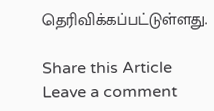தெரிவிக்கப்பட்டுள்ளது.

Share this Article
Leave a comment